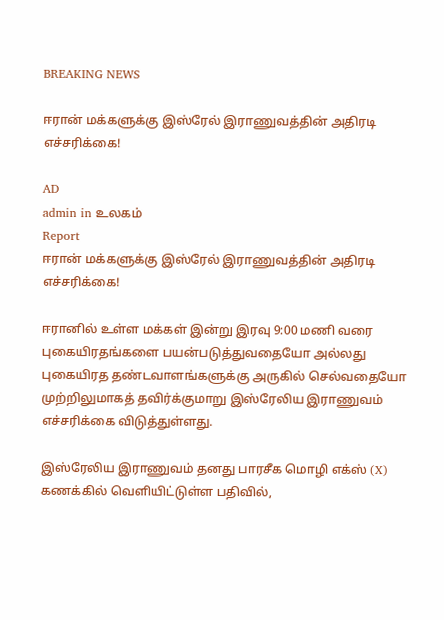BREAKING NEWS

ஈரான் மக்களுக்கு இஸ்ரேல் இராணுவத்தின் அதிரடி எச்சரிக்கை!

AD
admin in உலகம்
Report
ஈரான் மக்களுக்கு இஸ்ரேல் இராணுவத்தின் அதிரடி எச்சரிக்கை!

ஈரானில் உள்ள மக்கள் இன்று இரவு 9:00 மணி வரை புகையிரதங்களை பயன்படுத்துவதையோ அல்லது புகையிரத தண்டவாளங்களுக்கு அருகில் செல்வதையோ முற்றிலுமாகத் தவிர்க்குமாறு இஸ்ரேலிய இராணுவம் எச்சரிக்கை விடுத்துள்ளது.

இஸ்ரேலிய இராணுவம் தனது பாரசீக மொழி எக்ஸ் (X) கணக்கில் வெளியிட்டுள்ள பதிவில்,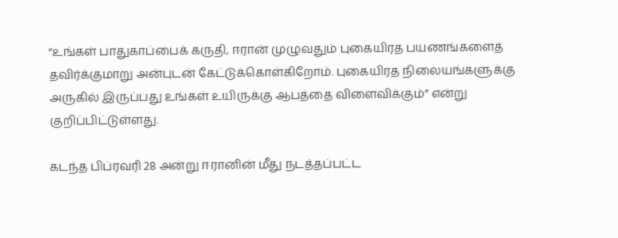“உங்கள் பாதுகாப்பைக் கருதி, ஈரான் முழுவதும் புகையிரத பயணங்களைத் தவிர்க்குமாறு அன்புடன் கேட்டுக்கொள்கிறோம். புகையிரத நிலையங்களுக்கு அருகில் இருப்பது உங்கள் உயிருக்கு ஆபத்தை விளைவிக்கும்” என்று குறிப்பிட்டுள்ளது.

கடந்த பிப்ரவரி 28 அன்று ஈரானின் மீது நடத்தப்பட்ட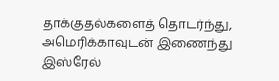தாக்குதல்களைத் தொடர்ந்து, அமெரிக்காவுடன் இணைந்து இஸ்ரேல்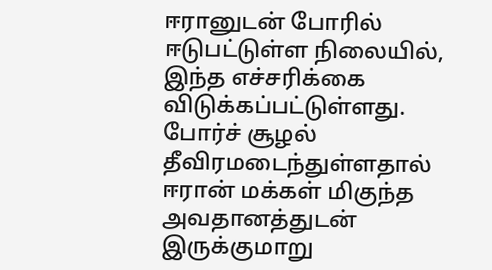ஈரானுடன் போரில் ஈடுபட்டுள்ள நிலையில், இந்த எச்சரிக்கை விடுக்கப்பட்டுள்ளது. போர்ச் சூழல் தீவிரமடைந்துள்ளதால் ஈரான் மக்கள் மிகுந்த அவதானத்துடன் இருக்குமாறு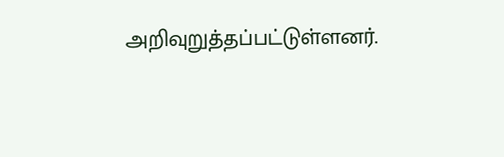அறிவுறுத்தப்பட்டுள்ளனர்.